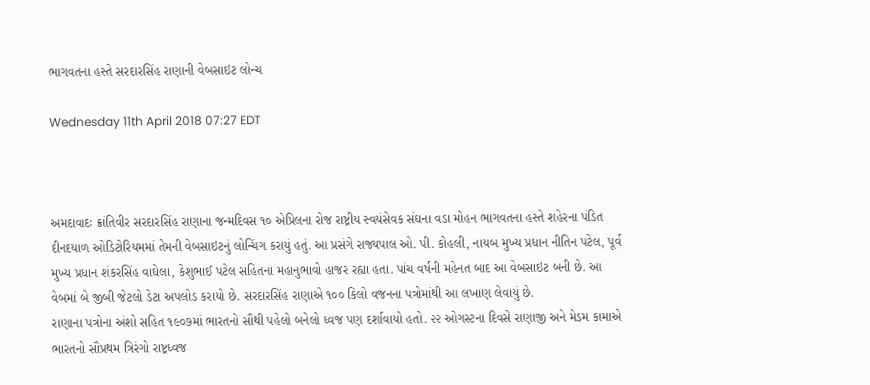ભાગવતના હસ્તે સરદારસિંહ રાણાની વેબસાઇટ લોન્ચ

Wednesday 11th April 2018 07:27 EDT



અમદાવાદઃ ક્રાંતિવીર સરદારસિંહ રાણાના જન્મદિવસ ૧૦ એપ્રિલના રોજ રાષ્ટ્રીય સ્વયંસેવક સંઘના વડા મોહન ભાગવતના હસ્તે શહેરના પંડિત દીનદયાળ ઓડિટોરિયમમાં તેમની વેબસાઇટનું લોન્ચિંગ કરાયું હતું. આ પ્રસંગે રાજ્યપાલ ઓ. પી. કોહલી, નાયબ મુખ્ય પ્રધાન નીતિન પટેલ, પૂર્વ મુખ્ય પ્રધાન શંકરસિંહ વાઘેલા, કેશુભાઈ પટેલ સહિતના મહાનુભાવો હાજર રહ્યા હતા. પાંચ વર્ષની મહેનત બાદ આ વેબસાઇટ બની છે. આ વેબમાં બે જીબી જેટલો ડેટા અપલોડ કરાયો છે. સરદારસિંહ રાણાએ ૧૦૦ કિલો વજનના પત્રોમાંથી આ લખાણ લેવાયું છે.
રાણાના પત્રોના અંશો સહિત ૧૯૦૭માં ભારતનો સૌથી પહેલો બનેલો ધ્વજ પણ દર્શાવાયો હતો. ૨૨ ઓગસ્ટના દિવસે રાણાજી અને મેડમ કામાએ ભારતનો સૌપ્રથમ ત્રિરંગો રાષ્ટ્રધ્વજ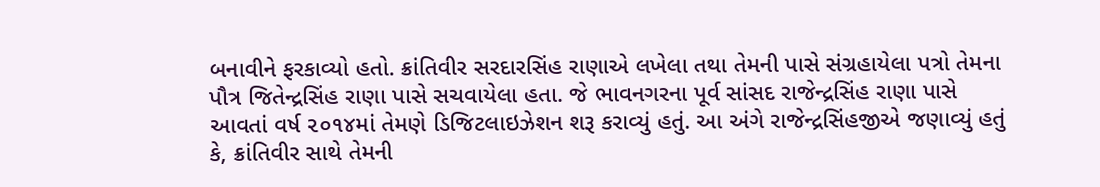બનાવીને ફરકાવ્યો હતો. ક્રાંતિવીર સરદારસિંહ રાણાએ લખેલા તથા તેમની પાસે સંગ્રહાયેલા પત્રો તેમના પૌત્ર જિતેન્દ્રસિંહ રાણા પાસે સચવાયેલા હતા. જે ભાવનગરના પૂર્વ સાંસદ રાજેન્દ્રસિંહ રાણા પાસે આવતાં વર્ષ ૨૦૧૪માં તેમણે ડિજિટલાઇઝેશન શરૂ કરાવ્યું હતું. આ અંગે રાજેન્દ્રસિંહજીએ જણાવ્યું હતું કે, ક્રાંતિવીર સાથે તેમની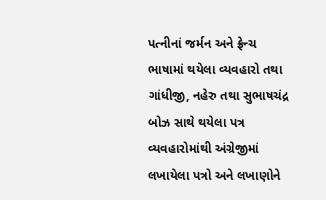પત્નીનાં જર્મન અને ફ્રેન્ચ ભાષામાં થયેલા વ્યવહારો તથા ગાંધીજી, નહેરુ તથા સુભાષચંદ્ર બોઝ સાથે થયેલા પત્ર વ્યવહારોમાંથી અંગ્રેજીમાં લખાયેલા પત્રો અને લખાણોને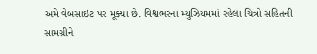અમે વેબસાઇટ પર મૂક્યા છે. વિશ્વભરના મ્યુઝિયમમાં રહેલા ચિત્રો સહિતની સામગ્રીને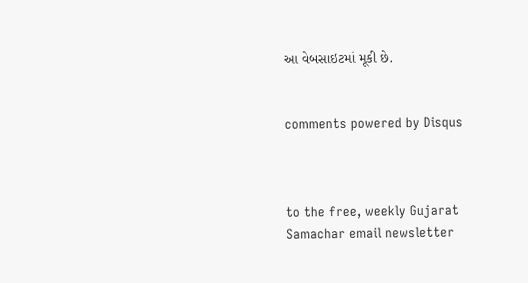આ વેબસાઇટમાં મૂકી છે.


comments powered by Disqus



to the free, weekly Gujarat Samachar email newsletter